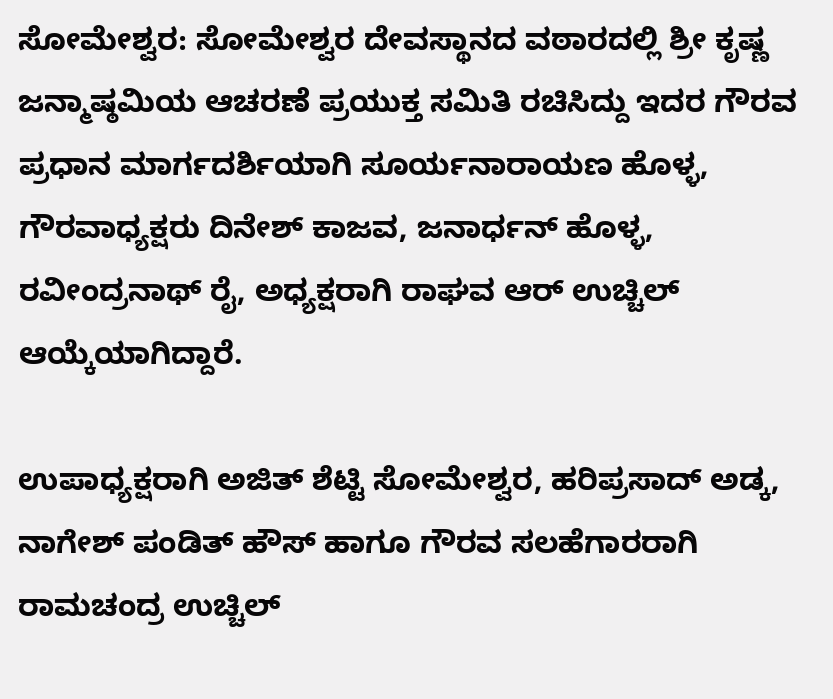ಸೋಮೇಶ್ವರ: ಸೋಮೇಶ್ವರ ದೇವಸ್ಥಾನದ ವಠಾರದಲ್ಲಿ ಶ್ರೀ ಕೃಷ್ಣ ಜನ್ಮಾಷ್ಠಮಿಯ ಆಚರಣೆ ಪ್ರಯುಕ್ತ ಸಮಿತಿ ರಚಿಸಿದ್ದು ಇದರ ಗೌರವ ಪ್ರಧಾನ ಮಾರ್ಗದರ್ಶಿಯಾಗಿ ಸೂರ್ಯನಾರಾಯಣ ಹೊಳ್ಳ, ಗೌರವಾಧ್ಯಕ್ಷರು ದಿನೇಶ್ ಕಾಜವ, ಜನಾರ್ಧನ್ ಹೊಳ್ಳ, ರವೀಂದ್ರನಾಥ್ ರೈ, ಅಧ್ಯಕ್ಷರಾಗಿ ರಾಘವ ಆರ್ ಉಚ್ಚಿಲ್ ಆಯ್ಕೆಯಾಗಿದ್ದಾರೆ.

ಉಪಾಧ್ಯಕ್ಷರಾಗಿ ಅಜಿತ್ ಶೆಟ್ಟಿ ಸೋಮೇಶ್ವರ, ಹರಿಪ್ರಸಾದ್ ಅಡ್ಕ, ನಾಗೇಶ್ ಪಂಡಿತ್ ಹೌಸ್ ಹಾಗೂ ಗೌರವ ಸಲಹೆಗಾರರಾಗಿ ರಾಮಚಂದ್ರ ಉಚ್ಚಿಲ್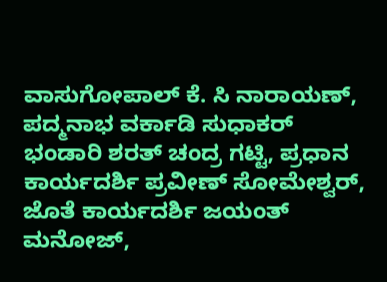ವಾಸುಗೋಪಾಲ್ ಕೆ. ಸಿ ನಾರಾಯಣ್, ಪದ್ಮನಾಭ ವರ್ಕಾಡಿ ಸುಧಾಕರ್ ಭಂಡಾರಿ ಶರತ್ ಚಂದ್ರ ಗಟ್ಟಿ, ಪ್ರಧಾನ ಕಾರ್ಯದರ್ಶಿ ಪ್ರವೀಣ್ ಸೋಮೇಶ್ವರ್, ಜೊತೆ ಕಾರ್ಯದರ್ಶಿ ಜಯಂತ್ ಮನೋಜ್,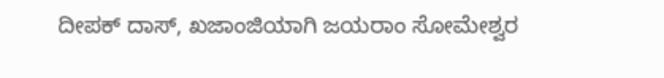ದೀಪಕ್ ದಾಸ್, ಖಜಾಂಜಿಯಾಗಿ ಜಯರಾಂ ಸೋಮೇಶ್ವರ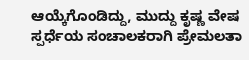ಆಯ್ಕೆಗೊಂಡಿದ್ದು, ಮುದ್ದು ಕೃಷ್ಣ ವೇಷ ಸ್ಪರ್ಧೆಯ ಸಂಚಾಲಕರಾಗಿ ಪ್ರೇಮಲತಾ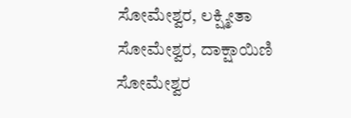ಸೋಮೇಶ್ವರ, ಲಕ್ಷ್ಮೀತಾ ಸೋಮೇಶ್ವರ, ದಾಕ್ಷಾಯಿಣಿ ಸೋಮೇಶ್ವರ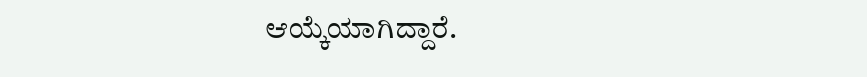ಆಯ್ಕೆಯಾಗಿದ್ದಾರೆ.